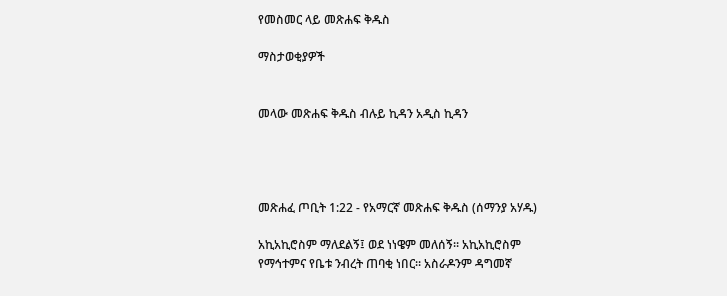የመስመር ላይ መጽሐፍ ቅዱስ

ማስታወቂያዎች


መላው መጽሐፍ ቅዱስ ብሉይ ኪዳን አዲስ ኪዳን




መጽሐፈ ጦቢት 1:22 - የአማርኛ መጽሐፍ ቅዱስ (ሰማንያ አሃዱ)

አኪአኪሮስም ማለደልኝ፤ ወደ ነነዌም መለሰኝ። አኪአኪሮስም የማኅተምና የቤቱ ንብረት ጠባቂ ነበር። አስራዶንም ዳግመኛ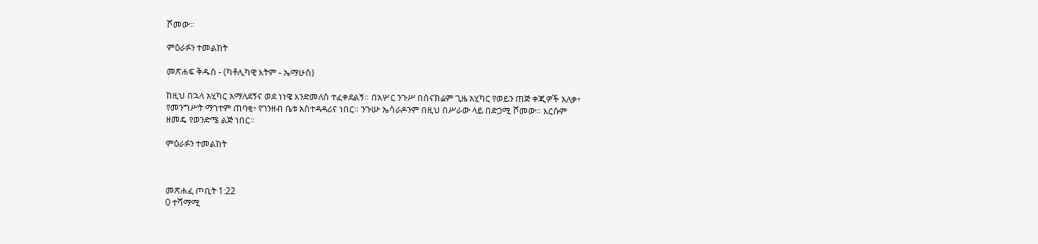ሾመው።

ምዕራፉን ተመልከት

መጽሐፍ ቅዱስ - (ካቶሊካዊ እትም - ኤማሁስ)

ከዚህ በኋላ አሂካር አማለደኝና ወደ ነነዌ እንድመለስ ተፈቀደልኝ። በአሦር ንጉሥ በሰናክሬም ጊዜ አሂካር የወይን ጠጅ ቀጂዎች አለቃ፥ የመንግሥት ማኀተም ጠባቂ፥ የገንዘብ ቤቱ አስተዳዳሪና ነበር። ንጉሡ ኤሳራዶንም በዚህ በሥራው ላይ በድጋሚ ሾመው። እርሱም ዘመዴ የወንድሜ ልጅ ነበር።

ምዕራፉን ተመልከት



መጽሐፈ ጦቢት 1:22
0 ተሻማሚ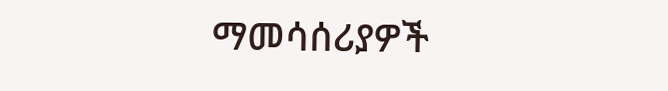ማመሳሰሪያዎች